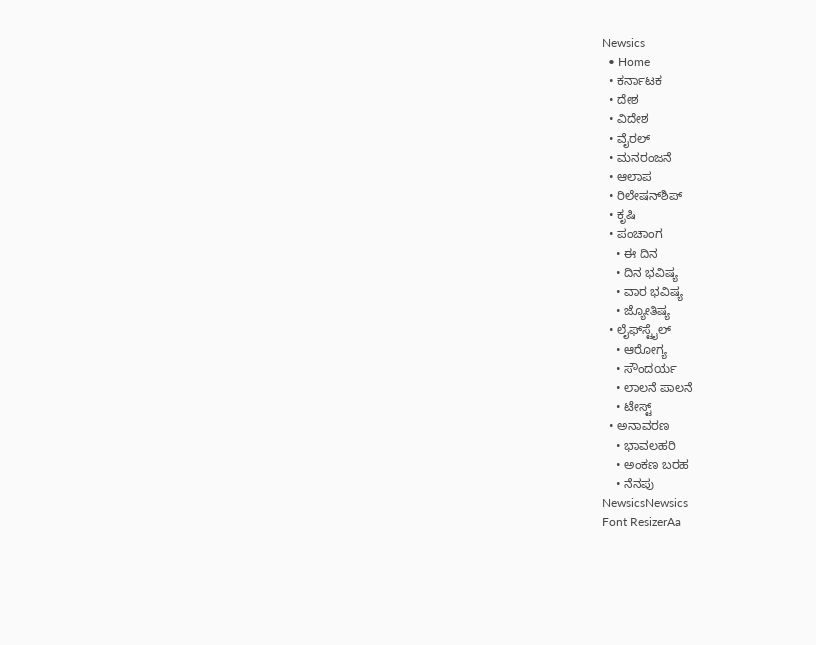Newsics
  • Home
  • ಕರ್ನಾಟಕ
  • ದೇಶ
  • ವಿದೇಶ
  • ವೈರಲ್
  • ಮನರಂಜನೆ
  • ಆಲಾಪ
  • ರಿಲೇಷನ್‌ಶಿಪ್
  • ಕೃಷಿ
  • ಪಂಚಾಂಗ
    • ಈ ದಿನ
    • ದಿನ ಭವಿಷ್ಯ
    • ವಾರ ಭವಿಷ್ಯ
    • ಜ್ಯೋತಿಷ್ಯ
  • ಲೈಫ್‌ಸ್ಟೈಲ್
    • ಆರೋಗ್ಯ
    • ಸೌಂದರ್ಯ
    • ಲಾಲನೆ ಪಾಲನೆ
    • ಟೇಸ್ಟ್
  • ಅನಾವರಣ
    • ಭಾವಲಹರಿ
    • ಅಂಕಣ ಬರಹ
    • ನೆನಪು
NewsicsNewsics
Font ResizerAa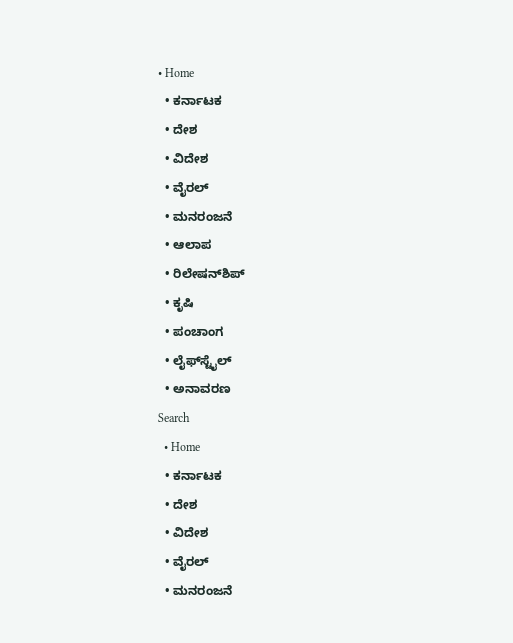• Home
  • ಕರ್ನಾಟಕ
  • ದೇಶ
  • ವಿದೇಶ
  • ವೈರಲ್
  • ಮನರಂಜನೆ
  • ಆಲಾಪ
  • ರಿಲೇಷನ್‌ಶಿಪ್
  • ಕೃಷಿ
  • ಪಂಚಾಂಗ
  • ಲೈಫ್‌ಸ್ಟೈಲ್
  • ಅನಾವರಣ
Search
  • Home
  • ಕರ್ನಾಟಕ
  • ದೇಶ
  • ವಿದೇಶ
  • ವೈರಲ್
  • ಮನರಂಜನೆ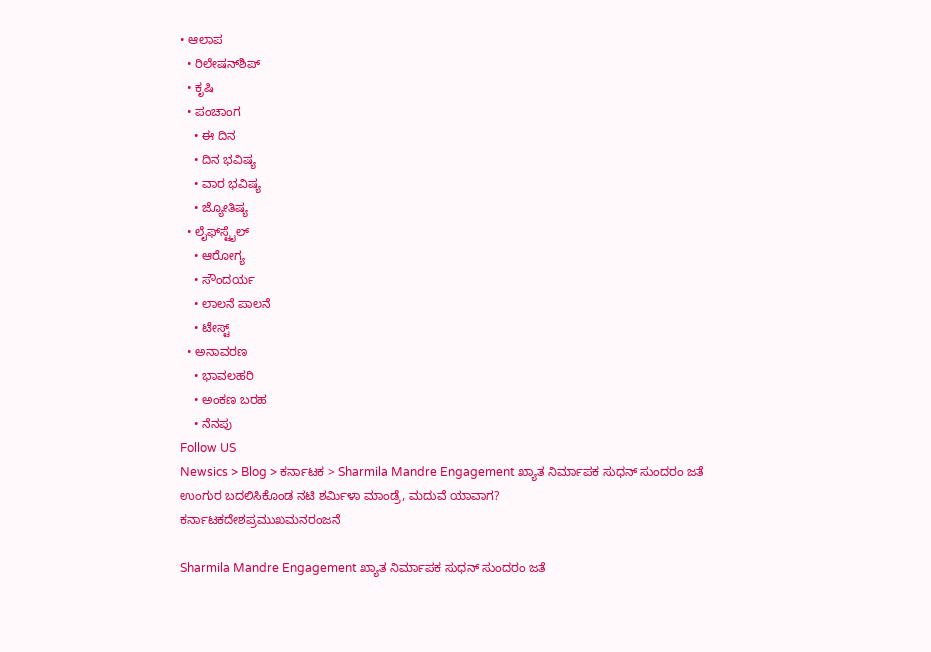• ಆಲಾಪ
  • ರಿಲೇಷನ್‌ಶಿಪ್
  • ಕೃಷಿ
  • ಪಂಚಾಂಗ
    • ಈ ದಿನ
    • ದಿನ ಭವಿಷ್ಯ
    • ವಾರ ಭವಿಷ್ಯ
    • ಜ್ಯೋತಿಷ್ಯ
  • ಲೈಫ್‌ಸ್ಟೈಲ್
    • ಆರೋಗ್ಯ
    • ಸೌಂದರ್ಯ
    • ಲಾಲನೆ ಪಾಲನೆ
    • ಟೇಸ್ಟ್
  • ಅನಾವರಣ
    • ಭಾವಲಹರಿ
    • ಅಂಕಣ ಬರಹ
    • ನೆನಪು
Follow US
Newsics > Blog > ಕರ್ನಾಟಕ > Sharmila Mandre Engagement ಖ್ಯಾತ ನಿರ್ಮಾಪಕ ಸುಧನ್ ಸುಂದರಂ ಜತೆ ಉಂಗುರ ಬದಲಿಸಿಕೊಂಡ ನಟಿ ಶರ್ಮಿಳಾ ಮಾಂಡ್ರೆ, ಮದುವೆ ಯಾವಾಗ?
ಕರ್ನಾಟಕದೇಶಪ್ರಮುಖಮನರಂಜನೆ

Sharmila Mandre Engagement ಖ್ಯಾತ ನಿರ್ಮಾಪಕ ಸುಧನ್ ಸುಂದರಂ ಜತೆ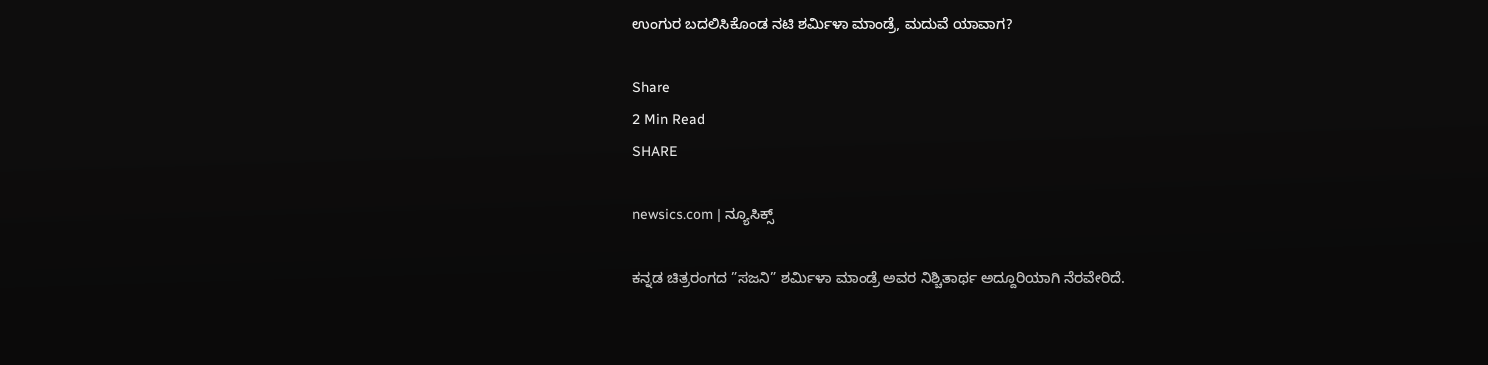ಉಂಗುರ ಬದಲಿಸಿಕೊಂಡ ನಟಿ ಶರ್ಮಿಳಾ ಮಾಂಡ್ರೆ, ಮದುವೆ ಯಾವಾಗ?

Share
2 Min Read
SHARE

newsics.com | ನ್ಯೂಸಿಕ್ಸ್

ಕನ್ನಡ ಚಿತ್ರರಂಗದ ”ಸಜನಿ” ಶರ್ಮಿಳಾ ಮಾಂಡ್ರೆ ಅವರ ನಿಶ್ಚಿತಾರ್ಥ ಅದ್ದೂರಿಯಾಗಿ ನೆರವೇರಿದೆ.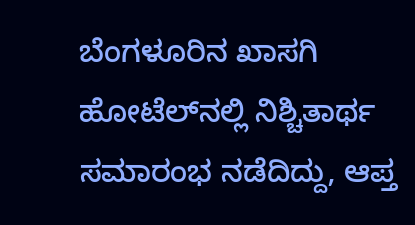ಬೆಂಗಳೂರಿನ ಖಾಸಗಿ ಹೋಟೆಲ್‌ನಲ್ಲಿ ನಿಶ್ಚಿತಾರ್ಥ ಸಮಾರಂಭ ನಡೆದಿದ್ದು, ಆಪ್ತ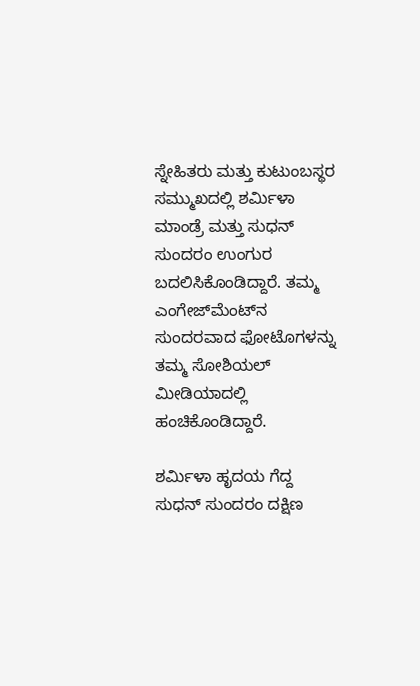ಸ್ನೇಹಿತರು ಮತ್ತು ಕುಟುಂಬಸ್ಥರ ಸಮ್ಮುಖದಲ್ಲಿ ಶರ್ಮಿಳಾ ಮಾಂಡ್ರೆ ಮತ್ತು ಸುಧನ್ ಸುಂದರಂ ಉಂಗುರ ಬದಲಿಸಿಕೊಂಡಿದ್ದಾರೆ. ತಮ್ಮ ಎಂಗೇಜ್‌ಮೆಂಟ್‌ನ ಸುಂದರವಾದ ಫೋಟೊಗಳನ್ನು ತಮ್ಮ ಸೋಶಿಯಲ್ ಮೀಡಿಯಾದಲ್ಲಿ ಹಂಚಿಕೊಂಡಿದ್ದಾರೆ.

ಶರ್ಮಿಳಾ ಹೃದಯ ಗೆದ್ದ ಸುಧನ್ ಸುಂದರಂ ದಕ್ಷಿಣ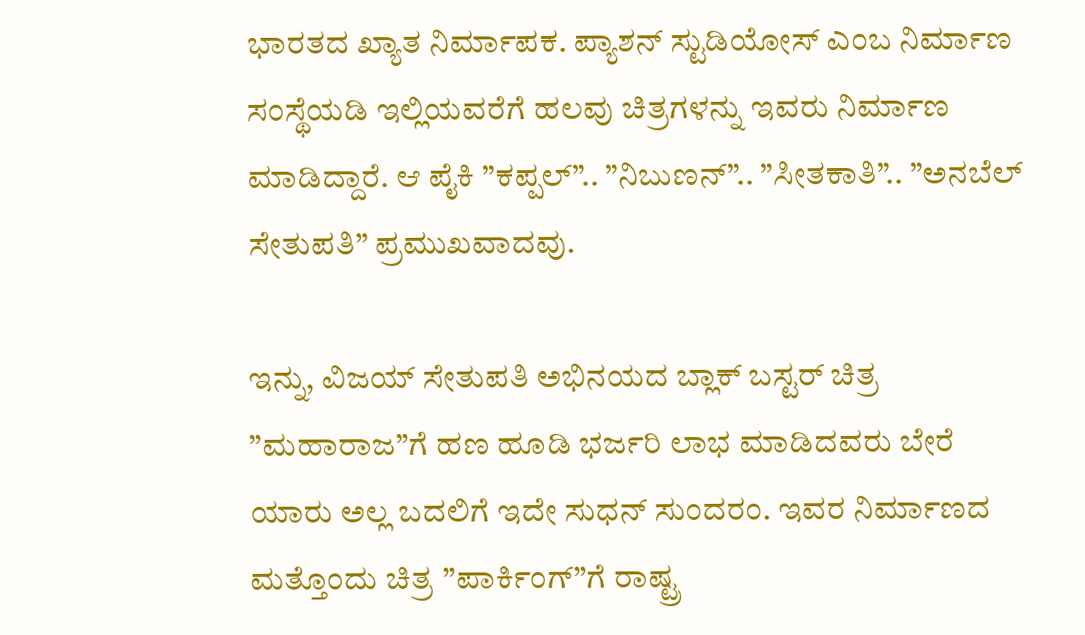ಭಾರತದ ಖ್ಯಾತ ನಿರ್ಮಾಪಕ. ಪ್ಯಾಶನ್ ಸ್ಟುಡಿಯೋಸ್ ಎಂಬ ನಿರ್ಮಾಣ ಸಂಸ್ಥೆಯಡಿ ಇಲ್ಲಿಯವರೆಗೆ ಹಲವು ಚಿತ್ರಗಳನ್ನು ಇವರು ನಿರ್ಮಾಣ ಮಾಡಿದ್ದಾರೆ. ಆ ಪೈಕಿ ”ಕಪ್ಪಲ್”.. ”ನಿಬುಣನ್”.. ”ಸೀತಕಾತಿ”.. ”ಅನಬೆಲ್ ಸೇತುಪತಿ” ಪ್ರಮುಖವಾದವು.

ಇನ್ನು, ವಿಜಯ್ ಸೇತುಪತಿ ಅಭಿನಯದ ಬ್ಲಾಕ್‌ ಬಸ್ಟರ್ ಚಿತ್ರ ”ಮಹಾರಾಜ”ಗೆ ಹಣ ಹೂಡಿ ಭರ್ಜರಿ ಲಾಭ ಮಾಡಿದವರು ಬೇರೆ ಯಾರು ಅಲ್ಲ ಬದಲಿಗೆ ಇದೇ ಸುಧನ್ ಸುಂದರಂ. ಇವರ ನಿರ್ಮಾಣದ ಮತ್ತೊಂದು ಚಿತ್ರ ”ಪಾರ್ಕಿಂಗ್”ಗೆ ರಾಷ್ಟ್ರ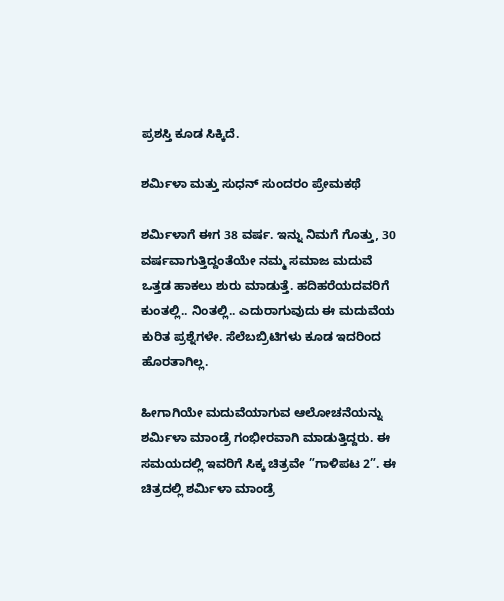ಪ್ರಶಸ್ತಿ ಕೂಡ ಸಿಕ್ಕಿದೆ.

ಶರ್ಮಿಳಾ ಮತ್ತು ಸುಧನ್ ಸುಂದರಂ ಪ್ರೇಮಕಥೆ

ಶರ್ಮಿಳಾಗೆ ಈಗ 38 ವರ್ಷ. ಇನ್ನು ನಿಮಗೆ ಗೊತ್ತು, 30 ವರ್ಷವಾಗುತ್ತಿದ್ದಂತೆಯೇ ನಮ್ಮ ಸಮಾಜ ಮದುವೆ ಒತ್ತಡ ಹಾಕಲು ಶುರು ಮಾಡುತ್ತೆ. ಹದಿಹರೆಯದವರಿಗೆ ಕುಂತಲ್ಲಿ.. ನಿಂತಲ್ಲಿ.. ಎದುರಾಗುವುದು ಈ ಮದುವೆಯ ಕುರಿತ ಪ್ರಶ್ನೆಗಳೇ. ಸೆಲೆಬಬ್ರಿಟಿಗಳು ಕೂಡ ಇದರಿಂದ ಹೊರತಾಗಿಲ್ಲ.

ಹೀಗಾಗಿಯೇ ಮದುವೆಯಾಗುವ ಆಲೋಚನೆಯನ್ನು ಶರ್ಮಿಳಾ ಮಾಂಡ್ರೆ ಗಂಭೀರವಾಗಿ ಮಾಡುತ್ತಿದ್ದರು. ಈ ಸಮಯದಲ್ಲಿ ಇವರಿಗೆ ಸಿಕ್ಕ ಚಿತ್ರವೇ ”ಗಾಳಿಪಟ 2”. ಈ ಚಿತ್ರದಲ್ಲಿ ಶರ್ಮಿಳಾ ಮಾಂಡ್ರೆ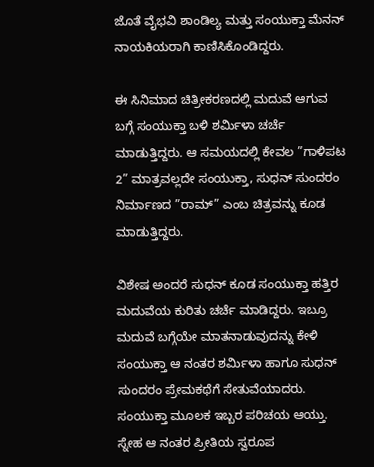ಜೊತೆ ವೈಭವಿ ಶಾಂಡಿಲ್ಯ ಮತ್ತು ಸಂಯುಕ್ತಾ ಮೆನನ್ ನಾಯಕಿಯರಾಗಿ ಕಾಣಿಸಿಕೊಂಡಿದ್ದರು.

ಈ ಸಿನಿಮಾದ ಚಿತ್ರೀಕರಣದಲ್ಲಿ ಮದುವೆ ಆಗುವ ಬಗ್ಗೆ ಸಂಯುಕ್ತಾ ಬಳಿ ಶರ್ಮಿಳಾ ಚರ್ಚೆ ಮಾಡುತ್ತಿದ್ದರು. ಆ ಸಮಯದಲ್ಲಿ ಕೇವಲ ”ಗಾಳಿಪಟ 2” ಮಾತ್ರವಲ್ಲದೇ ಸಂಯುಕ್ತಾ, ಸುಧನ್ ಸುಂದರಂ ನಿರ್ಮಾಣದ ”ರಾಮ್” ಎಂಬ ಚಿತ್ರವನ್ನು ಕೂಡ ಮಾಡುತ್ತಿದ್ದರು.

ವಿಶೇಷ ಅಂದರೆ ಸುಧನ್ ಕೂಡ ಸಂಯುಕ್ತಾ ಹತ್ತಿರ ಮದುವೆಯ ಕುರಿತು ಚರ್ಚೆ ಮಾಡಿದ್ದರು. ಇಬ್ರೂ ಮದುವೆ ಬಗ್ಗೆಯೇ ಮಾತನಾಡುವುದನ್ನು ಕೇಳಿ ಸಂಯುಕ್ತಾ ಆ ನಂತರ ಶರ್ಮಿಳಾ ಹಾಗೂ ಸುಧನ್ ಸುಂದರಂ ಪ್ರೇಮಕಥೆಗೆ ಸೇತುವೆಯಾದರು. ಸಂಯುಕ್ತಾ ಮೂಲಕ ಇಬ್ಬರ ಪರಿಚಯ ಆಯ್ತು. ಸ್ನೇಹ ಆ ನಂತರ ಪ್ರೀತಿಯ ಸ್ವರೂಪ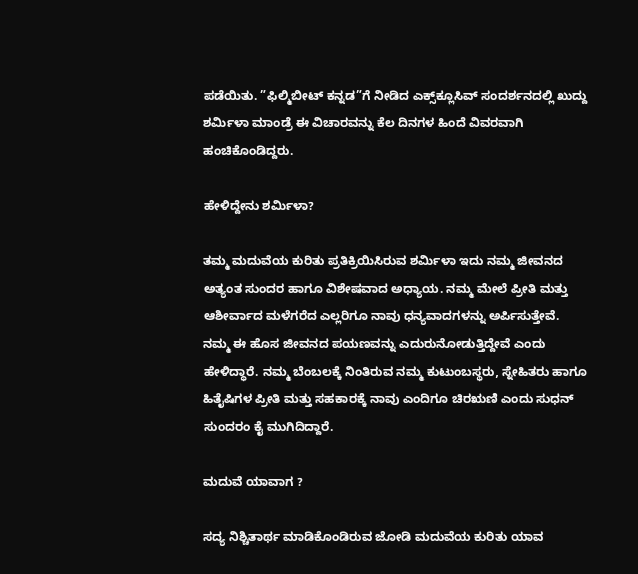ಪಡೆಯಿತು. ”ಫಿಲ್ಮಿಬೀಟ್ ಕನ್ನಡ”ಗೆ ನೀಡಿದ ಎಕ್ಸ್‌ಕ್ಲೂಸಿವ್ ಸಂದರ್ಶನದಲ್ಲಿ ಖುದ್ದು ಶರ್ಮಿಳಾ ಮಾಂಡ್ರೆ ಈ ವಿಚಾರವನ್ನು ಕೆಲ ದಿನಗಳ ಹಿಂದೆ ವಿವರವಾಗಿ ಹಂಚಿಕೊಂಡಿದ್ದರು.

ಹೇಳಿದ್ದೇನು ಶರ್ಮಿಳಾ?

ತಮ್ಮ ಮದುವೆಯ ಕುರಿತು ಪ್ರತಿಕ್ರಿಯಿಸಿರುವ ಶರ್ಮಿಳಾ ಇದು ನಮ್ಮ ಜೀವನದ ಅತ್ಯಂತ ಸುಂದರ ಹಾಗೂ ವಿಶೇಷವಾದ ಅಧ್ಯಾಯ. ನಮ್ಮ ಮೇಲೆ ಪ್ರೀತಿ ಮತ್ತು ಆಶೀರ್ವಾದ ಮಳೆಗರೆದ ಎಲ್ಲರಿಗೂ ನಾವು ಧನ್ಯವಾದಗಳನ್ನು ಅರ್ಪಿಸುತ್ತೇವೆ. ನಮ್ಮ ಈ ಹೊಸ ಜೀವನದ ಪಯಣವನ್ನು ಎದುರುನೋಡುತ್ತಿದ್ದೇವೆ ಎಂದು ಹೇಳಿದ್ಧಾರೆ. ನಮ್ಮ ಬೆಂಬಲಕ್ಕೆ ನಿಂತಿರುವ ನಮ್ಮ ಕುಟುಂಬಸ್ಥರು, ಸ್ನೇಹಿತರು ಹಾಗೂ ಹಿತೈಷಿಗಳ ಪ್ರೀತಿ ಮತ್ತು ಸಹಕಾರಕ್ಕೆ ನಾವು ಎಂದಿಗೂ ಚಿರಋಣಿ ಎಂದು ಸುಧನ್ ಸುಂದರಂ ಕೈ ಮುಗಿದಿದ್ದಾರೆ.

ಮದುವೆ ಯಾವಾಗ ?

ಸದ್ಯ ನಿಶ್ಚಿತಾರ್ಥ ಮಾಡಿಕೊಂಡಿರುವ ಜೋಡಿ ಮದುವೆಯ ಕುರಿತು ಯಾವ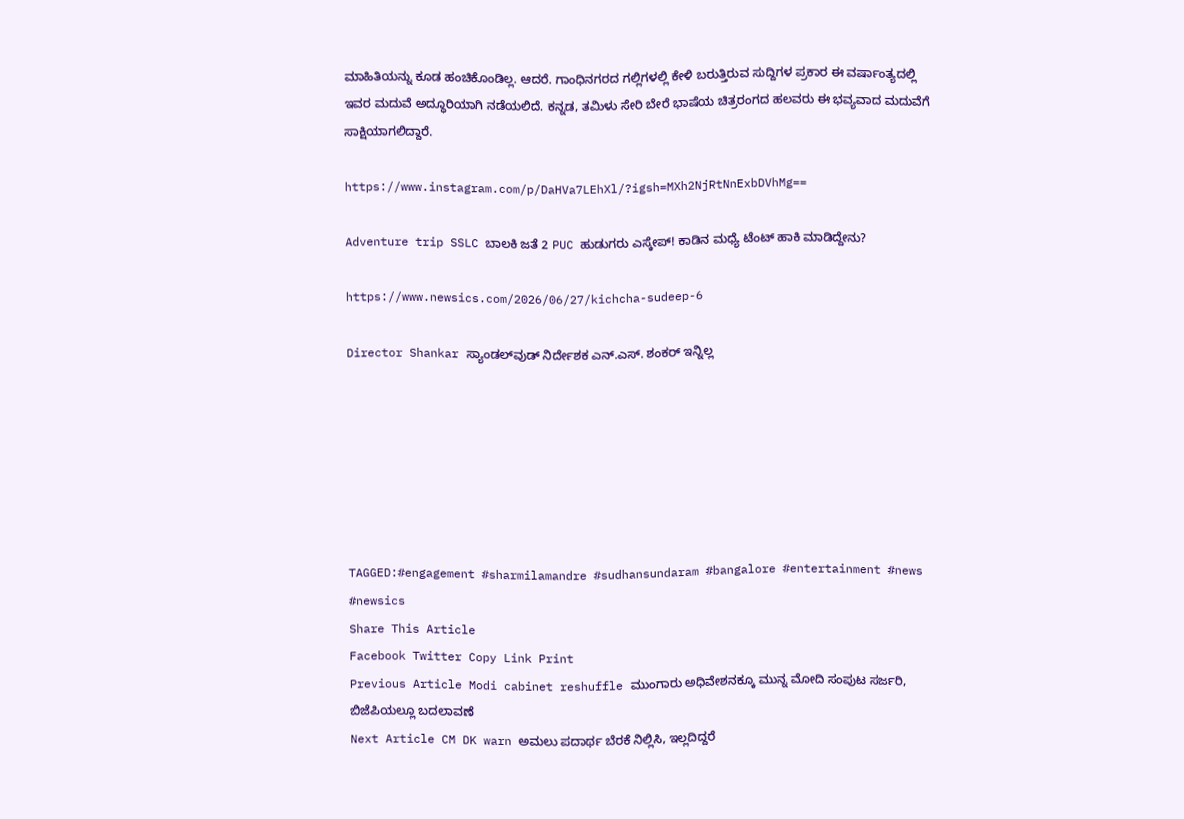ಮಾಹಿತಿಯನ್ನು ಕೂಡ ಹಂಚಿಕೊಂಡಿಲ್ಲ. ಆದರೆ. ಗಾಂಧಿನಗರದ ಗಲ್ಲಿಗಳಲ್ಲಿ ಕೇಳಿ ಬರುತ್ತಿರುವ ಸುದ್ದಿಗಳ ಪ್ರಕಾರ ಈ ವರ್ಷಾಂತ್ಯದಲ್ಲಿ ಇವರ ಮದುವೆ ಅದ್ಧೂರಿಯಾಗಿ ನಡೆಯಲಿದೆ. ಕನ್ನಡ, ತಮಿಳು ಸೇರಿ ಬೇರೆ ಭಾಷೆಯ ಚಿತ್ರರಂಗದ ಹಲವರು ಈ ಭವ್ಯವಾದ ಮದುವೆಗೆ ಸಾಕ್ಷಿಯಾಗಲಿದ್ದಾರೆ.

https://www.instagram.com/p/DaHVa7LEhXl/?igsh=MXh2NjRtNnExbDVhMg==

Adventure trip SSLC ಬಾಲಕಿ ಜತೆ 2 PUC ಹುಡುಗರು ಎಸ್ಕೇಪ್! ಕಾಡಿನ ಮಧ್ಯೆ ಟೆಂಟ್ ಹಾಕಿ ಮಾಡಿದ್ದೇನು?

https://www.newsics.com/2026/06/27/kichcha-sudeep-6

Director Shankar ಸ್ಯಾಂಡಲ್‌ವುಡ್ ನಿರ್ದೇಶಕ ಎನ್.ಎಸ್. ಶಂಕರ್ ಇನ್ನಿಲ್ಲ







TAGGED:#engagement #sharmilamandre #sudhansundaram #bangalore #entertainment #news #newsics
Share This Article
Facebook Twitter Copy Link Print
Previous Article Modi cabinet reshuffle ಮುಂಗಾರು ಅಧಿವೇಶನಕ್ಕೂ ಮುನ್ನ ಮೋದಿ ಸಂಪುಟ ಸರ್ಜರಿ, ಬಿಜೆಪಿಯಲ್ಲೂ ಬದಲಾವಣೆ
Next Article CM DK warn ಅಮಲು ಪದಾರ್ಥ ಬೆರಕೆ ನಿಲ್ಲಿಸಿ, ಇಲ್ಲದಿದ್ದರೆ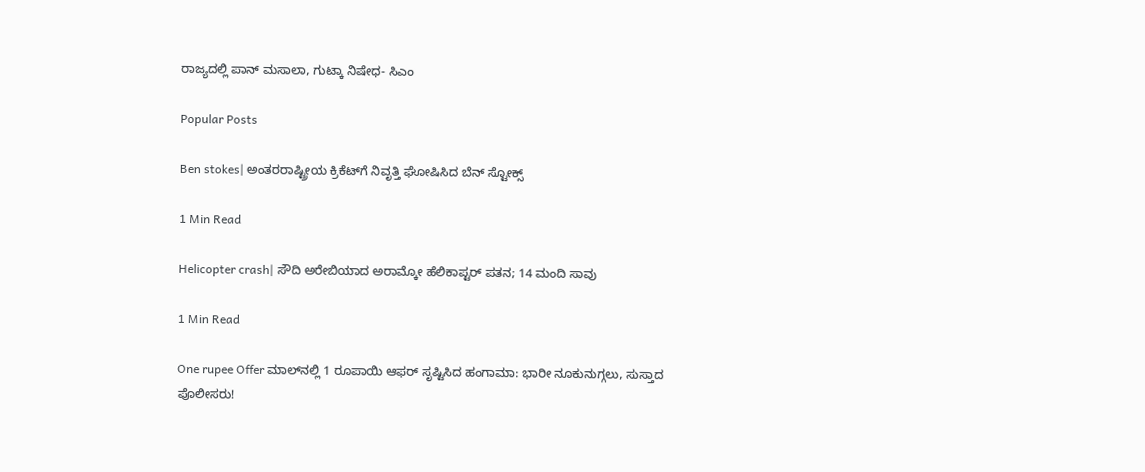ರಾಜ್ಯದಲ್ಲಿ ಪಾನ್ ಮಸಾಲಾ, ಗುಟ್ಕಾ ನಿಷೇಧ- ಸಿಎಂ

Popular Posts

Ben stokes| ಅಂತರರಾಷ್ಟ್ರೀಯ ಕ್ರಿಕೆಟ್‌ಗೆ ನಿವೃತ್ತಿ ಘೋಷಿಸಿದ ಬೆನ್ ಸ್ಟೋಕ್ಸ್

1 Min Read

Helicopter crash| ಸೌದಿ ಅರೇಬಿಯಾದ ಅರಾಮ್ಕೋ ಹೆಲಿಕಾಪ್ಟರ್ ಪತನ; 14 ಮಂದಿ ಸಾವು

1 Min Read

One rupee Offer ಮಾಲ್‌ನಲ್ಲಿ 1 ರೂಪಾಯಿ ಆಫರ್ ಸೃಷ್ಟಿಸಿದ ಹಂಗಾಮಾ: ಭಾರೀ ನೂಕುನುಗ್ಗಲು, ಸುಸ್ತಾದ ಪೊಲೀಸರು!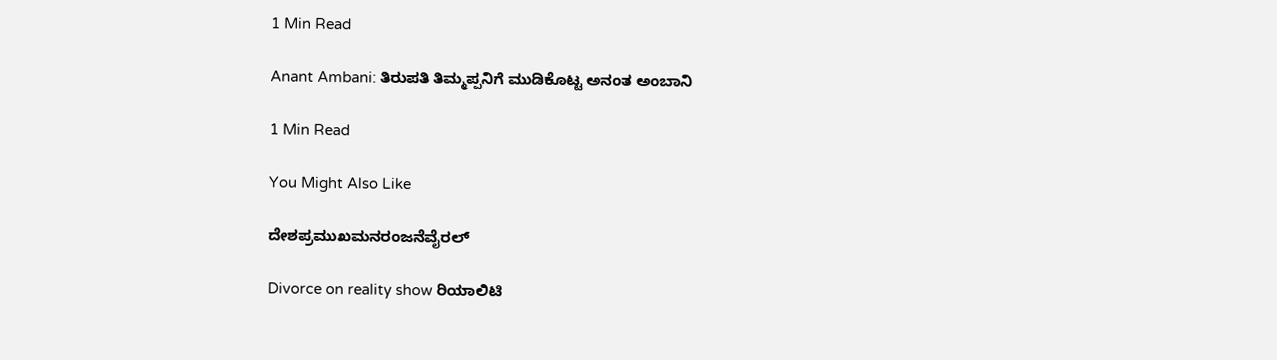1 Min Read

Anant Ambani: ತಿರುಪತಿ ತಿಮ್ಮಪ್ಪನಿಗೆ ಮುಡಿಕೊಟ್ಟ ಅನಂತ ಅಂಬಾನಿ

1 Min Read

You Might Also Like

ದೇಶಪ್ರಮುಖಮನರಂಜನೆವೈರಲ್

Divorce on reality show ರಿಯಾಲಿಟಿ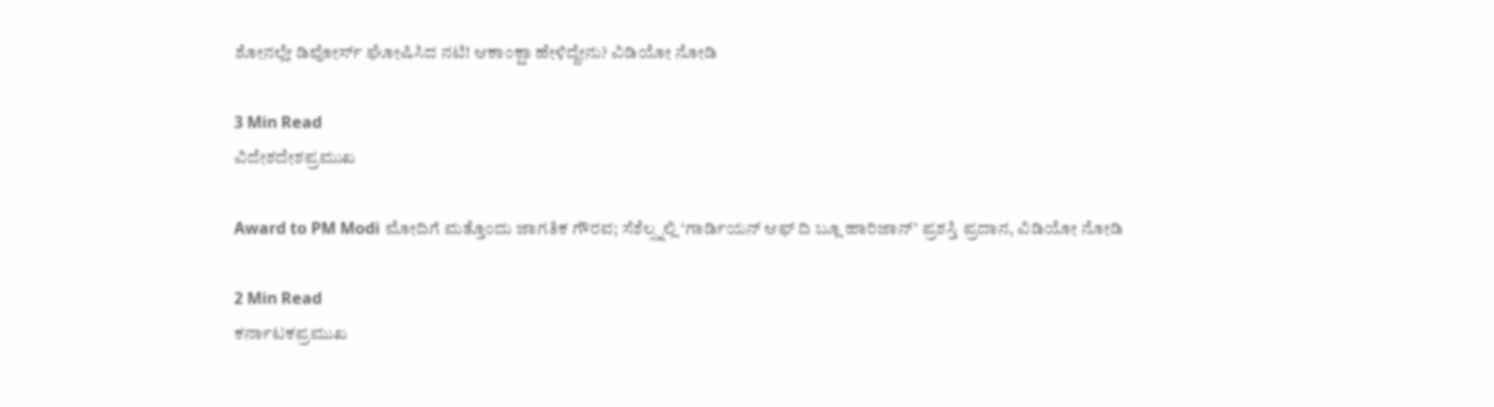ಶೋನಲ್ಲೇ ಡಿವೋರ್ಸ್ ಘೋಷಿಸಿದ ನಟಿ! ಆಕಾಂಕ್ಷಾ ಹೇಳಿದ್ದೇನು? ವಿಡಿಯೋ ನೋಡಿ

3 Min Read
ವಿದೇಶದೇಶಪ್ರಮುಖ

Award to PM Modi ಮೋದಿಗೆ ಮತ್ತೊಂದು ಜಾಗತಿಕ ಗೌರವ; ಸೆಶೆಲ್ಸ್ನಲ್ಲಿ ‘ಗಾರ್ಡಿಯನ್ ಆಫ್ ದಿ ಬ್ಲೂ ಹಾರಿಜಾನ್’ ಪ್ರಶಸ್ತಿ ಪ್ರದಾನ, ವಿಡಿಯೋ ನೋಡಿ

2 Min Read
ಕರ್ನಾಟಕಪ್ರಮುಖ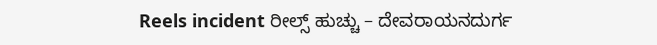Reels incident ರೀಲ್ಸ್ ಹುಚ್ಚು – ದೇವರಾಯನದುರ್ಗ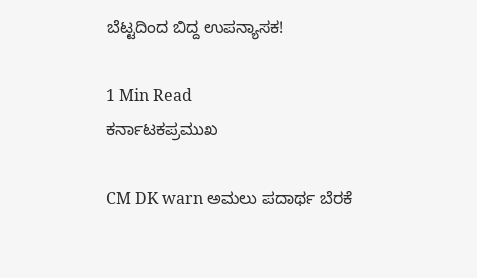ಬೆಟ್ಟದಿಂದ ಬಿದ್ದ ಉಪನ್ಯಾಸಕ!

1 Min Read
ಕರ್ನಾಟಕಪ್ರಮುಖ

CM DK warn ಅಮಲು ಪದಾರ್ಥ ಬೆರಕೆ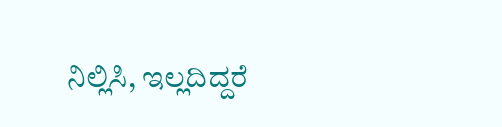ನಿಲ್ಲಿಸಿ, ಇಲ್ಲದಿದ್ದರೆ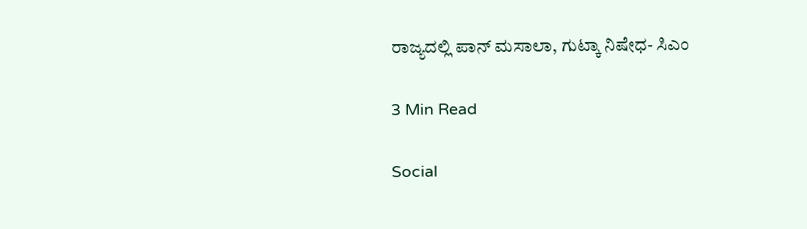ರಾಜ್ಯದಲ್ಲಿ ಪಾನ್ ಮಸಾಲಾ, ಗುಟ್ಕಾ ನಿಷೇಧ- ಸಿಎಂ

3 Min Read

Social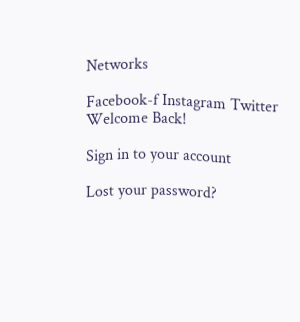Networks

Facebook-f Instagram Twitter
Welcome Back!

Sign in to your account

Lost your password?